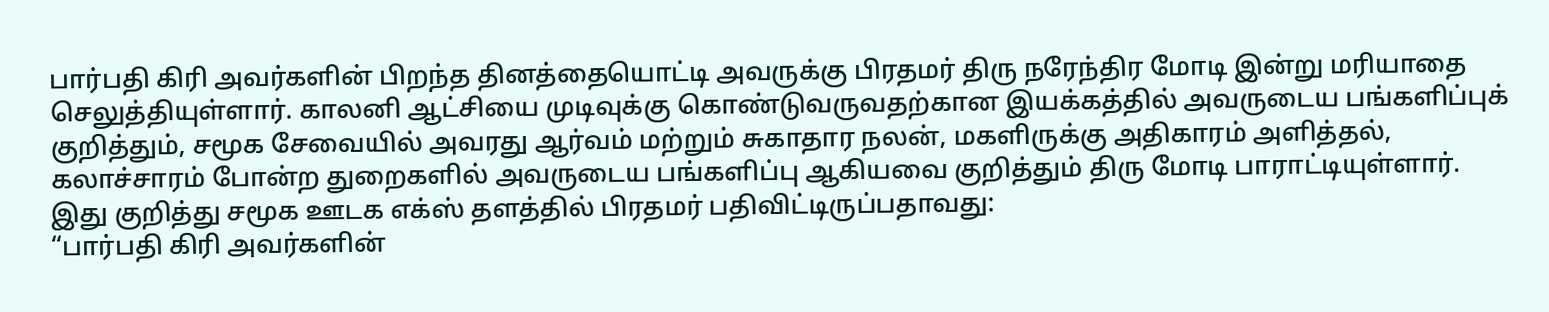பார்பதி கிரி அவர்களின் பிறந்த தினத்தையொட்டி அவருக்கு பிரதமர் திரு நரேந்திர மோடி இன்று மரியாதை செலுத்தியுள்ளார். காலனி ஆட்சியை முடிவுக்கு கொண்டுவருவதற்கான இயக்கத்தில் அவருடைய பங்களிப்புக் குறித்தும், சமூக சேவையில் அவரது ஆர்வம் மற்றும் சுகாதார நலன், மகளிருக்கு அதிகாரம் அளித்தல், கலாச்சாரம் போன்ற துறைகளில் அவருடைய பங்களிப்பு ஆகியவை குறித்தும் திரு மோடி பாராட்டியுள்ளார்.
இது குறித்து சமூக ஊடக எக்ஸ் தளத்தில் பிரதமர் பதிவிட்டிருப்பதாவது:
“பார்பதி கிரி அவர்களின்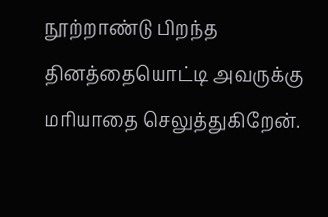நூற்றாண்டு பிறந்த தினத்தையொட்டி அவருக்கு மரியாதை செலுத்துகிறேன்.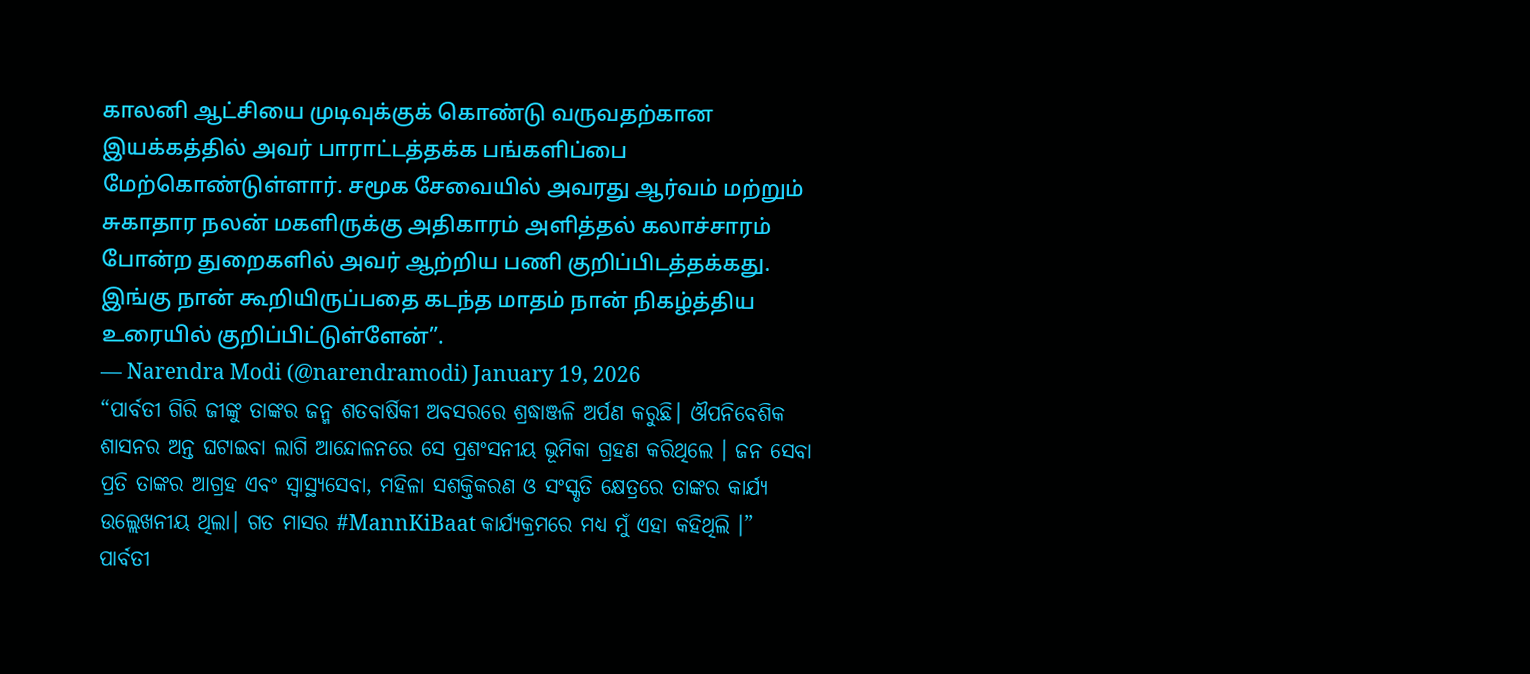காலனி ஆட்சியை முடிவுக்குக் கொண்டு வருவதற்கான இயக்கத்தில் அவர் பாராட்டத்தக்க பங்களிப்பை மேற்கொண்டுள்ளார். சமூக சேவையில் அவரது ஆர்வம் மற்றும் சுகாதார நலன் மகளிருக்கு அதிகாரம் அளித்தல் கலாச்சாரம் போன்ற துறைகளில் அவர் ஆற்றிய பணி குறிப்பிடத்தக்கது. இங்கு நான் கூறியிருப்பதை கடந்த மாதம் நான் நிகழ்த்திய உரையில் குறிப்பிட்டுள்ளேன்”.
— Narendra Modi (@narendramodi) January 19, 2026
“ପାର୍ବତୀ ଗିରି ଜୀଙ୍କୁ ତାଙ୍କର ଜନ୍ମ ଶତବାର୍ଷିକୀ ଅବସରରେ ଶ୍ରଦ୍ଧାଞ୍ଜଳି ଅର୍ପଣ କରୁଛି। ଔପନିବେଶିକ ଶାସନର ଅନ୍ତ ଘଟାଇବା ଲାଗି ଆନ୍ଦୋଳନରେ ସେ ପ୍ରଶଂସନୀୟ ଭୂମିକା ଗ୍ରହଣ କରିଥିଲେ । ଜନ ସେବା ପ୍ରତି ତାଙ୍କର ଆଗ୍ରହ ଏବଂ ସ୍ୱାସ୍ଥ୍ୟସେବା, ମହିଳା ସଶକ୍ତିକରଣ ଓ ସଂସ୍କୃତି କ୍ଷେତ୍ରରେ ତାଙ୍କର କାର୍ଯ୍ୟ ଉଲ୍ଲେଖନୀୟ ଥିଲା। ଗତ ମାସର #MannKiBaat କାର୍ଯ୍ୟକ୍ରମରେ ମଧ୍ୟ ମୁଁ ଏହା କହିଥିଲି ।”
ପାର୍ବତୀ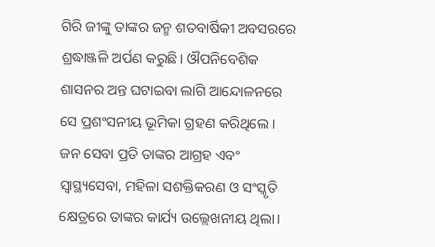ଗିରି ଜୀଙ୍କୁ ତାଙ୍କର ଜନ୍ମ ଶତବାର୍ଷିକୀ ଅବସରରେ ଶ୍ରଦ୍ଧାଞ୍ଜଳି ଅର୍ପଣ କରୁଛି। ଔପନିବେଶିକ ଶାସନର ଅନ୍ତ ଘଟାଇବା ଲାଗି ଆନ୍ଦୋଳନରେ ସେ ପ୍ରଶଂସନୀୟ ଭୂମିକା ଗ୍ରହଣ କରିଥିଲେ । ଜନ ସେବା ପ୍ରତି ତାଙ୍କର ଆଗ୍ରହ ଏବଂ ସ୍ୱାସ୍ଥ୍ୟସେବା, ମହିଳା ସଶକ୍ତିକରଣ ଓ ସଂସ୍କୃତି କ୍ଷେତ୍ରରେ ତାଙ୍କର କାର୍ଯ୍ୟ ଉଲ୍ଲେଖନୀୟ ଥିଲା।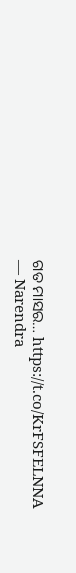ଗତ ମାସର… https://t.co/KrFSFELNNA
— Narendra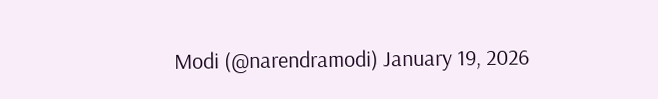Modi (@narendramodi) January 19, 2026